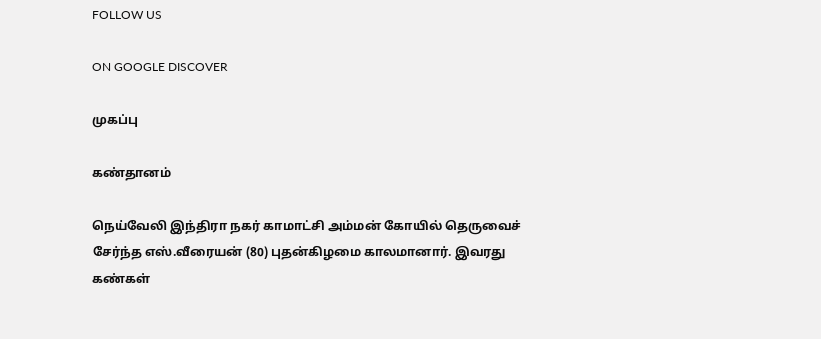FOLLOW US

ON GOOGLE DISCOVER

முகப்பு

கண்தானம்

நெய்வேலி இந்திரா நகர் காமாட்சி அம்மன் கோயில் தெருவைச் சேர்ந்த எஸ்.வீரையன் (80) புதன்கிழமை காலமானார். இவரது கண்கள்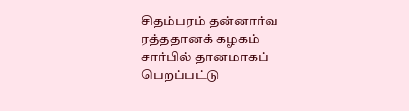சிதம்பரம் தன்னார்வ ரத்ததானக் கழகம் சார்பில் தானமாகப் பெறப்பட்டு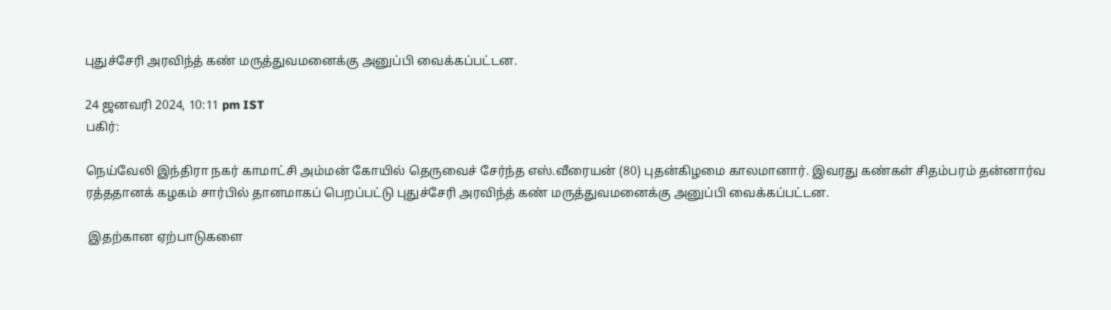புதுச்சேரி அரவிந்த் கண் மருத்துவமனைக்கு அனுப்பி வைக்கப்பட்டன.

24 ஜனவரி 2024, 10:11 pm IST
பகிர்:

நெய்வேலி இந்திரா நகர் காமாட்சி அம்மன் கோயில் தெருவைச் சேர்ந்த எஸ்.வீரையன் (80) புதன்கிழமை காலமானார். இவரது கண்கள் சிதம்பரம் தன்னார்வ ரத்ததானக் கழகம் சார்பில் தானமாகப் பெறப்பட்டு புதுச்சேரி அரவிந்த் கண் மருத்துவமனைக்கு அனுப்பி வைக்கப்பட்டன.

 இதற்கான ஏற்பாடுகளை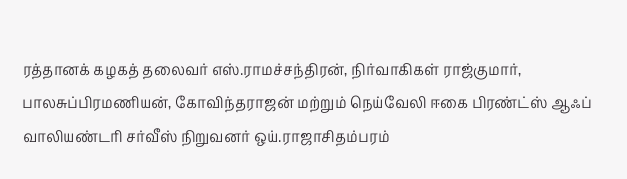ரத்தானக் கழகத் தலைவர் எஸ்.ராமச்சந்திரன், நிர்வாகிகள் ராஜ்குமார், பாலசுப்பிரமணியன், கோவிந்தராஜன் மற்றும் நெய்வேலி ஈகை பிரண்ட்ஸ் ஆஃப் வாலியண்டரி சர்வீஸ் நிறுவனர் ஒய்.ராஜாசிதம்பரம்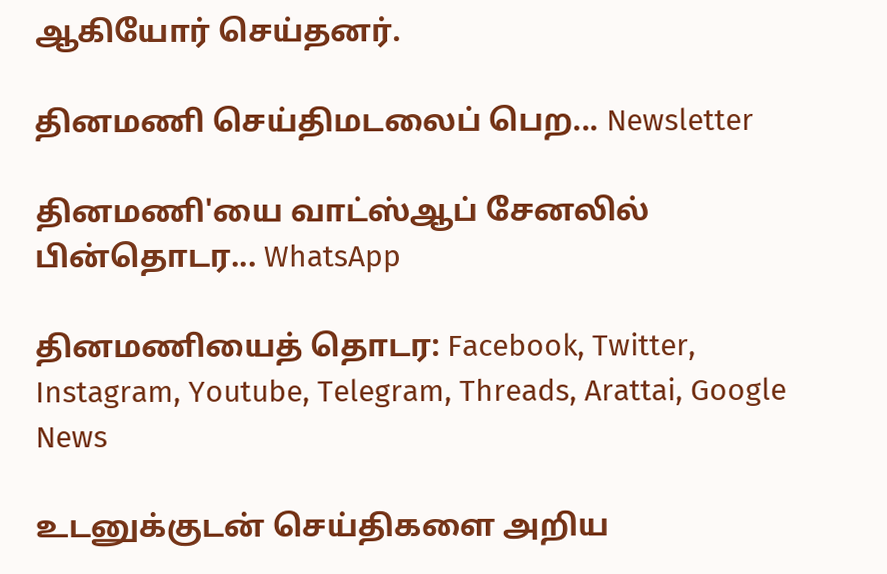ஆகியோர் செய்தனர்.

தினமணி செய்திமடலைப் பெற... Newsletter

தினமணி'யை வாட்ஸ்ஆப் சேனலில் பின்தொடர... WhatsApp

தினமணியைத் தொடர: Facebook, Twitter, Instagram, Youtube, Telegram, Threads, Arattai, Google News

உடனுக்குடன் செய்திகளை அறிய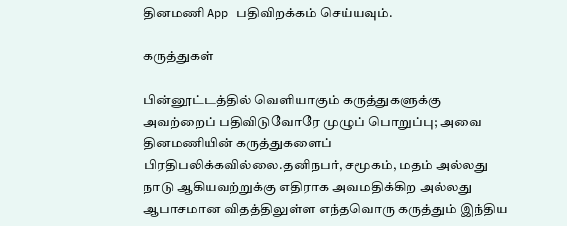தினமணி App பதிவிறக்கம் செய்யவும்.

கருத்துகள்

பின்னூட்டத்தில் வெளியாகும் கருத்துகளுக்கு அவற்றைப் பதிவிடுவோரே முழுப் பொறுப்பு; அவை தினமணியின் கருத்துகளைப் பிரதிபலிக்கவில்லை.தனிநபர், சமூகம், மதம் அல்லது நாடு ஆகியவற்றுக்கு எதிராக அவமதிக்கிற அல்லது ஆபாசமான விதத்திலுள்ள எந்தவொரு கருத்தும் இந்திய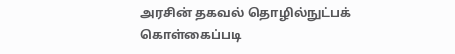அரசின் தகவல் தொழில்நுட்பக் கொள்கைப்படி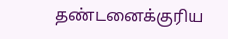தண்டனைக்குரிய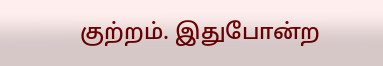குற்றம். இதுபோன்ற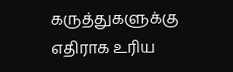கருத்துகளுக்கு எதிராக உரிய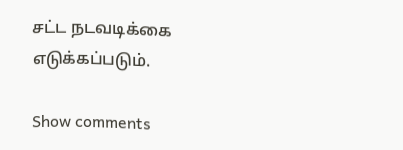சட்ட நடவடிக்கை எடுக்கப்படும்.

Show comments